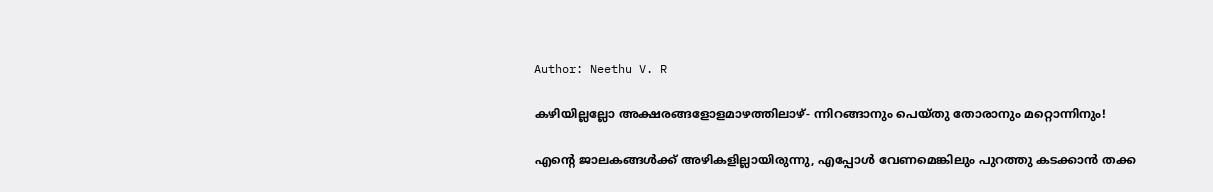Author: Neethu V. R

കഴിയില്ലല്ലോ അക്ഷരങ്ങളോളമാഴത്തിലാഴ്- ന്നിറങ്ങാനും പെയ്തു തോരാനും മറ്റൊന്നിനും!

എന്റെ ജാലകങ്ങൾക്ക് അഴികളില്ലായിരുന്നു, എപ്പോൾ വേണമെങ്കിലും പുറത്തു കടക്കാൻ തക്ക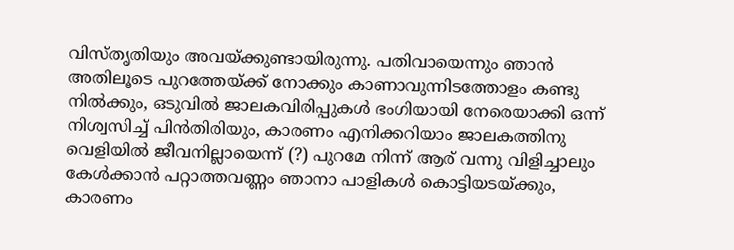വിസ്തൃതിയും അവയ്ക്കുണ്ടായിരുന്നു. പതിവായെന്നും ഞാൻ അതിലൂടെ പുറത്തേയ്ക്ക് നോക്കും കാണാവുന്നിടത്തോളം കണ്ടു നിൽക്കും, ഒടുവിൽ ജാലകവിരിപ്പുകൾ ഭംഗിയായി നേരെയാക്കി ഒന്ന് നിശ്വസിച്ച് പിൻതിരിയും, കാരണം എനിക്കറിയാം ജാലകത്തിനു വെളിയിൽ ജീവനില്ലായെന്ന് (?) പുറമേ നിന്ന് ആര് വന്നു വിളിച്ചാലും കേൾക്കാൻ പറ്റാത്തവണ്ണം ഞാനാ പാളികൾ കൊട്ടിയടയ്ക്കും, കാരണം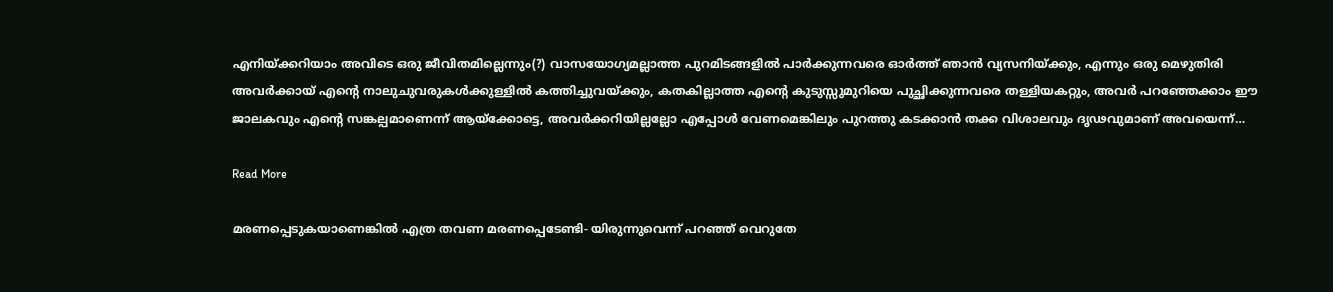എനിയ്ക്കറിയാം അവിടെ ഒരു ജീവിതമില്ലെന്നും(?) വാസയോഗ്യമല്ലാത്ത പുറമിടങ്ങളിൽ പാർക്കുന്നവരെ ഓർത്ത് ഞാൻ വ്യസനിയ്ക്കും, എന്നും ഒരു മെഴുതിരി അവർക്കായ് എന്റെ നാലുചുവരുകൾക്കുള്ളിൽ കത്തിച്ചുവയ്ക്കും, കതകില്ലാത്ത എന്റെ കുടുസ്സുമുറിയെ പുച്ഛിക്കുന്നവരെ തള്ളിയകറ്റും, അവർ പറഞ്ഞേക്കാം ഈ ജാലകവും എന്റെ സങ്കല്പമാണെന്ന് ആയ്ക്കോട്ടെ, അവർക്കറിയില്ലല്ലോ എപ്പോൾ വേണമെങ്കിലും പുറത്തു കടക്കാൻ തക്ക വിശാലവും ദൃഢവുമാണ് അവയെന്ന്…

Read More

മരണപ്പെടുകയാണെങ്കിൽ എത്ര തവണ മരണപ്പെടേണ്ടി- യിരുന്നുവെന്ന് പറഞ്ഞ് വെറുതേ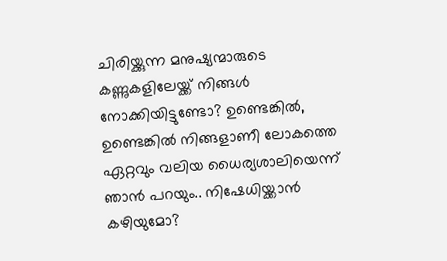ചിരിയ്ക്കുന്ന മനുഷ്യന്മാരുടെ കണ്ണുകളിലേയ്ക്ക് നിങ്ങൾ നോക്കിയിട്ടുണ്ടോ? ഉണ്ടെങ്കിൽ, ഉണ്ടെങ്കിൽ നിങ്ങളാണീ ലോകത്തെ ഏറ്റവും വലിയ ധൈര്യശാലിയെന്ന് ഞാൻ പറയും.. നിഷേധിയ്ക്കാൻ കഴിയുമോ?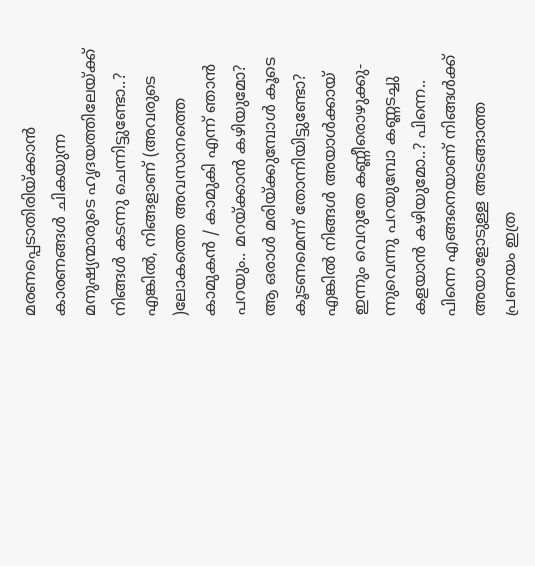മരണപ്പെടാതിരിയ്ക്കാൻ കാരണങ്ങൾ ചികയുന്ന മനുഷ്യന്മാരുടെ ഹൃദയത്തിലേയ്ക്ക് നിങ്ങൾ കടന്നു ചെന്നിട്ടുണ്ടോ..? എങ്കിൽ, നിങ്ങളാണ് (അവരുടെ )ലോകത്തെ അവസാനത്തെ കാമുകൻ / കാമുകി എന്ന് ഞാൻ പറയും.. മറയ്ക്കാൻ കഴിയുമോ? ആ ഒരാൾ മരിയ്ക്കുമ്പോൾ കൂടെ കൂടണമെന്ന് തോന്നിയിട്ടുണ്ടോ? എങ്കിൽ നിങ്ങൾ അയാൾക്കായ് ഇന്നും വെറുതേ കണ്ണീരൊഴുക്കു- ന്നുവെന്നു പറയുമ്പോ കണ്ണടച്ചു കളയാൻ കഴിയുമോ..? പിന്നെ.. പിന്നെ എങ്ങനെയാണ് നിങ്ങൾക്ക് അയാളോടുള്ള അടങ്ങാത്ത പ്രണയം ഇത്ര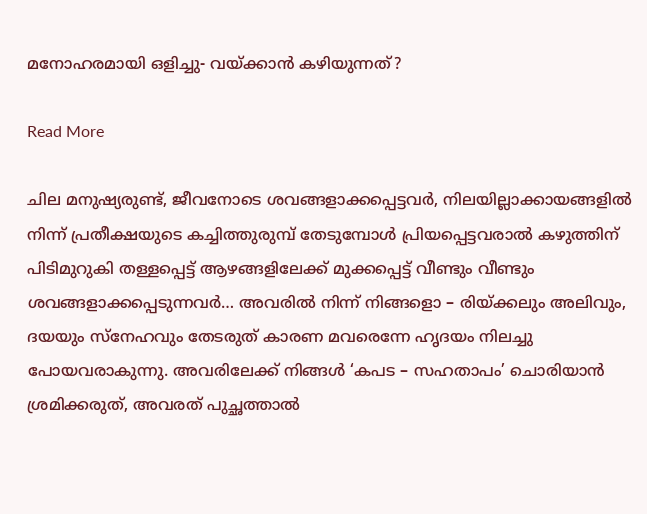മനോഹരമായി ഒളിച്ചു- വയ്ക്കാൻ കഴിയുന്നത്?

Read More

ചില മനുഷ്യരുണ്ട്, ജീവനോടെ ശവങ്ങളാക്കപ്പെട്ടവർ, നിലയില്ലാക്കായങ്ങളിൽ നിന്ന് പ്രതീക്ഷയുടെ കച്ചിത്തുരുമ്പ് തേടുമ്പോൾ പ്രിയപ്പെട്ടവരാൽ കഴുത്തിന് പിടിമുറുകി തള്ളപ്പെട്ട് ആഴങ്ങളിലേക്ക് മുക്കപ്പെട്ട് വീണ്ടും വീണ്ടും ശവങ്ങളാക്കപ്പെടുന്നവർ… അവരിൽ നിന്ന് നിങ്ങളൊ – രിയ്ക്കലും അലിവും, ദയയും സ്നേഹവും തേടരുത് കാരണ മവരെന്നേ ഹൃദയം നിലച്ചു പോയവരാകുന്നു. അവരിലേക്ക് നിങ്ങൾ ‘കപട – സഹതാപം’ ചൊരിയാൻ ശ്രമിക്കരുത്, അവരത് പുച്ഛത്താൽ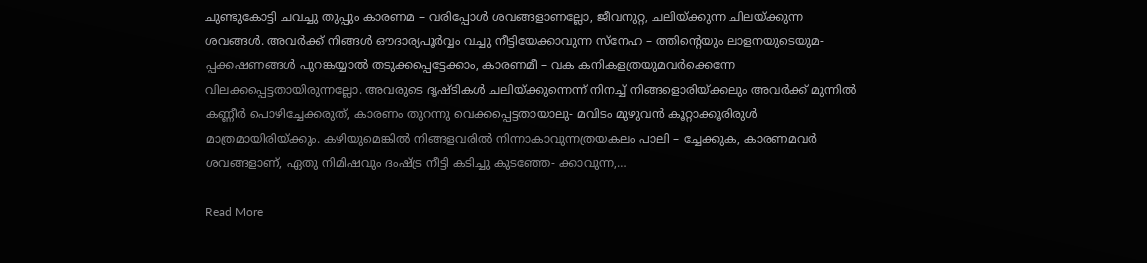ചുണ്ടുകോട്ടി ചവച്ചു തുപ്പും കാരണമ – വരിപ്പോൾ ശവങ്ങളാണല്ലോ, ജീവനുറ്റ, ചലിയ്ക്കുന്ന ചിലയ്ക്കുന്ന ശവങ്ങൾ. അവർക്ക് നിങ്ങൾ ഔദാര്യപൂർവ്വം വച്ചു നീട്ടിയേക്കാവുന്ന സ്നേഹ – ത്തിന്റെയും ലാളനയുടെയുമ- പ്പക്കഷണങ്ങൾ പുറങ്കയ്യാൽ തടുക്കപ്പെട്ടേക്കാം, കാരണമീ – വക കനികളത്രയുമവർക്കെന്നേ വിലക്കപ്പെട്ടതായിരുന്നല്ലോ. അവരുടെ ദൃഷ്ടികൾ ചലിയ്ക്കുന്നെന്ന് നിനച്ച് നിങ്ങളൊരിയ്ക്കലും അവർക്ക് മുന്നിൽ കണ്ണീർ പൊഴിച്ചേക്കരുത്, കാരണം തുറന്നു വെക്കപ്പെട്ടതായാലു- മവിടം മുഴുവൻ കൂറ്റാക്കൂരിരുൾ മാത്രമായിരിയ്ക്കും. കഴിയുമെങ്കിൽ നിങ്ങളവരിൽ നിന്നാകാവുന്നത്രയകലം പാലി – ച്ചേക്കുക, കാരണമവർ ശവങ്ങളാണ്, ഏതു നിമിഷവും ദംഷ്ട്ര നീട്ടി കടിച്ചു കുടഞ്ഞേ- ക്കാവുന്ന,…

Read More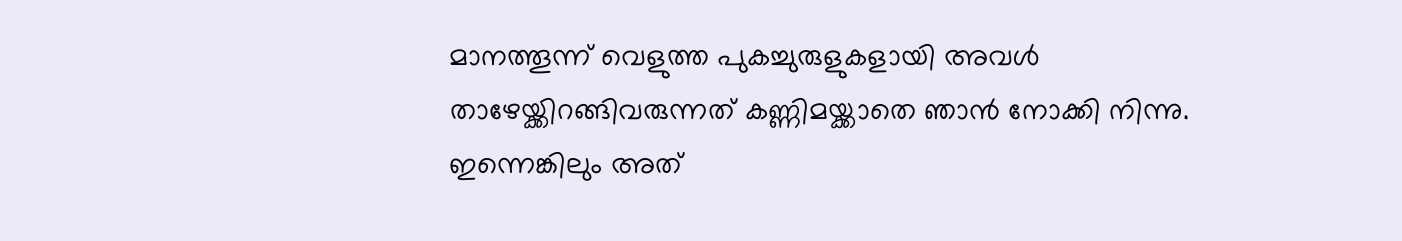മാനത്തൂന്ന് വെളുത്ത പുകച്ചുരുളുകളായി അവൾ താഴേയ്ക്കിറങ്ങിവരുന്നത് കണ്ണിമയ്ക്കാതെ ഞാൻ നോക്കി നിന്നു. ഇന്നെങ്കിലും അത്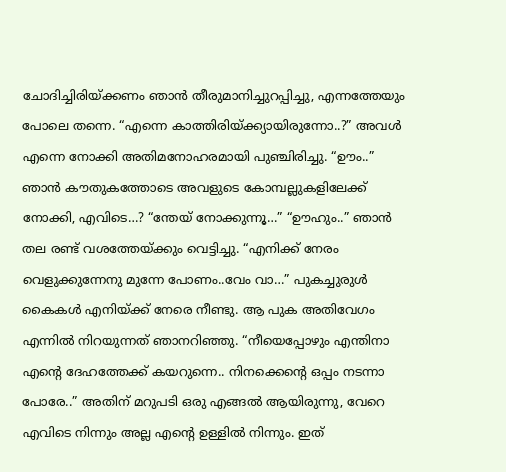ചോദിച്ചിരിയ്ക്കണം ഞാൻ തീരുമാനിച്ചുറപ്പിച്ചു, എന്നത്തേയും പോലെ തന്നെ. “എന്നെ കാത്തിരിയ്ക്ക്യായിരുന്നോ..?” അവൾ എന്നെ നോക്കി അതിമനോഹരമായി പുഞ്ചിരിച്ചു. “ഊം..” ഞാൻ കൗതുകത്തോടെ അവളുടെ കോമ്പല്ലുകളിലേക്ക് നോക്കി, എവിടെ…? “ന്തേയ്‌ നോക്കുന്നൂ…” “ഊഹും..” ഞാൻ തല രണ്ട് വശത്തേയ്ക്കും വെട്ടിച്ചു. “എനിക്ക് നേരം വെളുക്കുന്നേനു മുന്നേ പോണം..വേം വാ…” പുകച്ചുരുൾ കൈകൾ എനിയ്ക്ക് നേരെ നീണ്ടു. ആ പുക അതിവേഗം എന്നിൽ നിറയുന്നത് ഞാനറിഞ്ഞു. “നീയെപ്പോഴും എന്തിനാ എന്റെ ദേഹത്തേക്ക് കയറുന്നെ.. നിനക്കെന്റെ ഒപ്പം നടന്നാ പോരേ..” അതിന് മറുപടി ഒരു എങ്ങൽ ആയിരുന്നു, വേറെ എവിടെ നിന്നും അല്ല എന്റെ ഉള്ളിൽ നിന്നും. ഇത്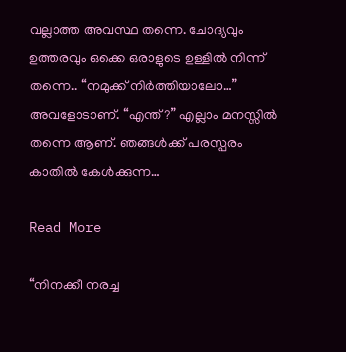വല്ലാത്ത അവസ്ഥ തന്നെ. ചോദ്യവും ഉത്തരവും ഒക്കെ ഒരാളുടെ ഉള്ളിൽ നിന്ന് തന്നെ.. “നമുക്ക് നിർത്തിയാലോ…” അവളോടാണ്. “എന്ത്?” എല്ലാം മനസ്സിൽ തന്നെ ആണ്. ഞങ്ങൾക്ക് പരസ്പരം കാതിൽ കേൾക്കുന്ന…

Read More

“നിനക്കീ നരച്ച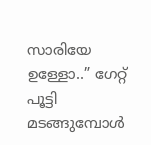സാരിയേ ഉള്ളോ..” ഗേറ്റ് പൂട്ടി മടങ്ങുമ്പോൾ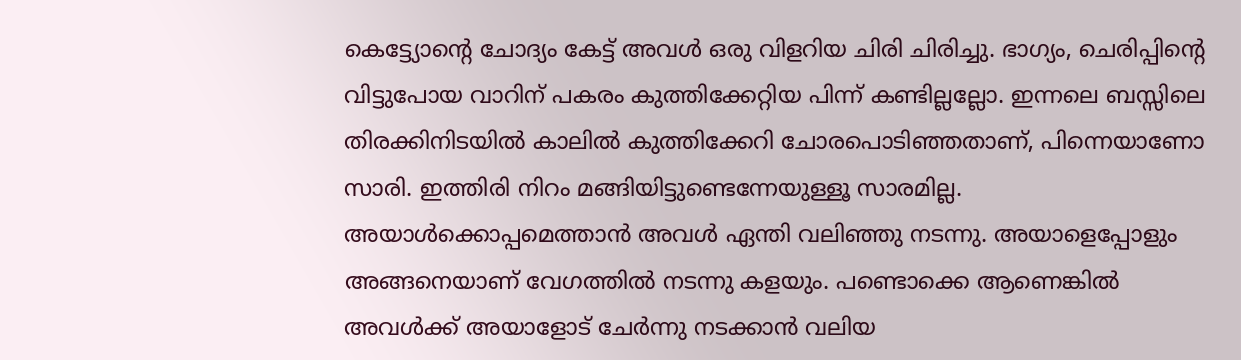കെട്ട്യോന്റെ ചോദ്യം കേട്ട് അവൾ ഒരു വിളറിയ ചിരി ചിരിച്ചു. ഭാഗ്യം, ചെരിപ്പിന്റെ വിട്ടുപോയ വാറിന് പകരം കുത്തിക്കേറ്റിയ പിന്ന് കണ്ടില്ലല്ലോ. ഇന്നലെ ബസ്സിലെ തിരക്കിനിടയിൽ കാലിൽ കുത്തിക്കേറി ചോരപൊടിഞ്ഞതാണ്, പിന്നെയാണോ സാരി. ഇത്തിരി നിറം മങ്ങിയിട്ടുണ്ടെന്നേയുള്ളൂ സാരമില്ല. അയാൾക്കൊപ്പമെത്താൻ അവൾ ഏന്തി വലിഞ്ഞു നടന്നു. അയാളെപ്പോളും അങ്ങനെയാണ് വേഗത്തിൽ നടന്നു കളയും. പണ്ടൊക്കെ ആണെങ്കിൽ അവൾക്ക് അയാളോട് ചേർന്നു നടക്കാൻ വലിയ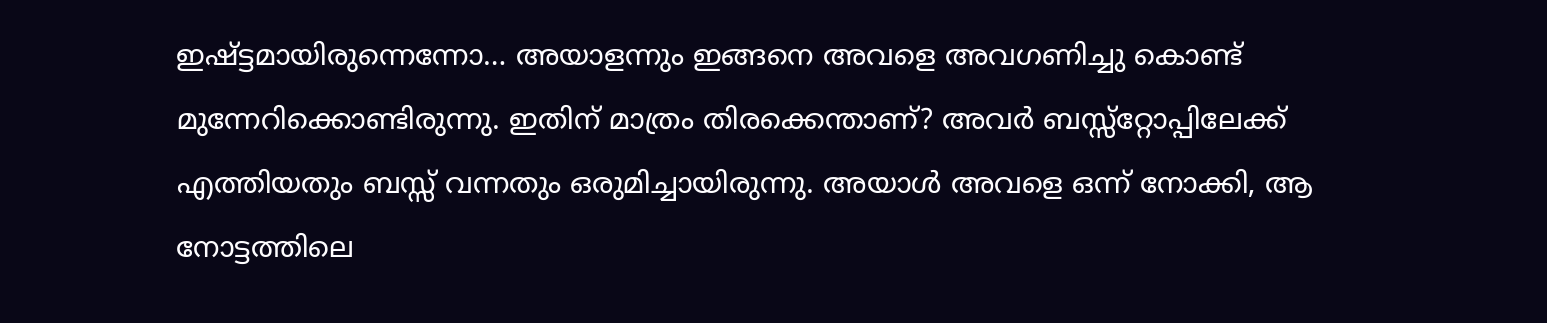ഇഷ്ട്ടമായിരുന്നെന്നോ… അയാളന്നും ഇങ്ങനെ അവളെ അവഗണിച്ചു കൊണ്ട് മുന്നേറിക്കൊണ്ടിരുന്നു. ഇതിന് മാത്രം തിരക്കെന്താണ്? അവർ ബസ്സ്റ്റോപ്പിലേക്ക് എത്തിയതും ബസ്സ് വന്നതും ഒരുമിച്ചായിരുന്നു. അയാൾ അവളെ ഒന്ന് നോക്കി, ആ നോട്ടത്തിലെ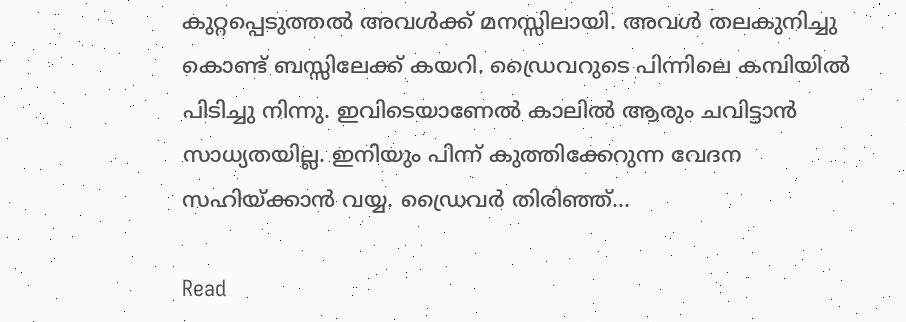കുറ്റപ്പെടുത്തൽ അവൾക്ക് മനസ്സിലായി. അവൾ തലകുനിച്ചു കൊണ്ട് ബസ്സിലേക്ക് കയറി. ഡ്രൈവറുടെ പിന്നിലെ കമ്പിയിൽ പിടിച്ചു നിന്നു. ഇവിടെയാണേൽ കാലിൽ ആരും ചവിട്ടാൻ സാധ്യതയില്ല. ഇനിയും പിന്ന് കുത്തിക്കേറുന്ന വേദന സഹിയ്ക്കാൻ വയ്യ. ഡ്രൈവർ തിരിഞ്ഞ്…

Read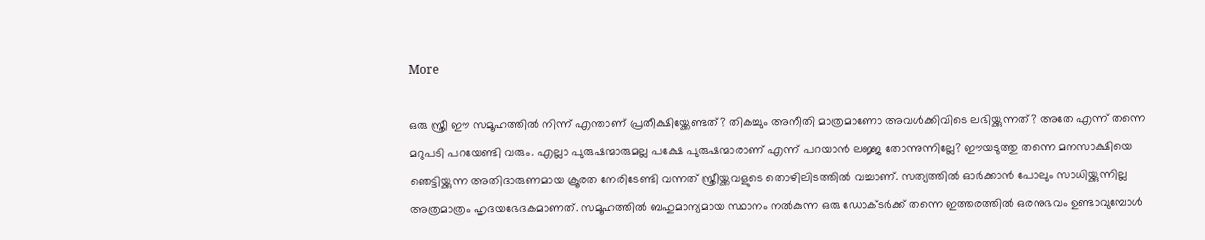More

ഒരു സ്ത്രീ ഈ സമൂഹത്തിൽ നിന്ന് എന്താണ് പ്രതീക്ഷിയ്ക്കേണ്ടത്? തികച്ചും അനീതി മാത്രമാണോ അവൾക്കിവിടെ ലഭിയ്ക്കുന്നത്? അതേ എന്ന് തന്നെ മറുപടി പറയേണ്ടി വരും. എല്ലാ പുരുഷന്മാരുമല്ല പക്ഷേ പുരുഷന്മാരാണ് എന്ന് പറയാൻ ലജ്ജ തോന്നുന്നില്ലേ? ഈയടുത്തു തന്നെ മനസാക്ഷിയെ ഞെട്ടിയ്ക്കുന്ന അതിദാരുണമായ ക്രൂരത നേരിടേണ്ടി വന്നത് സ്ത്രീയ്ക്കവളുടെ തൊഴിലിടത്തിൽ വച്ചാണ്. സത്യത്തിൽ ഓർക്കാൻ പോലും സാധിയ്ക്കുന്നില്ല അത്രമാത്രം ഹൃദയഭേദകമാണത്. സമൂഹത്തിൽ ബഹുമാന്യമായ സ്ഥാനം നൽകുന്ന ഒരു ഡോക്ടർക്ക് തന്നെ ഇത്തരത്തിൽ ഒരനുഭവം ഉണ്ടാവുമ്പോൾ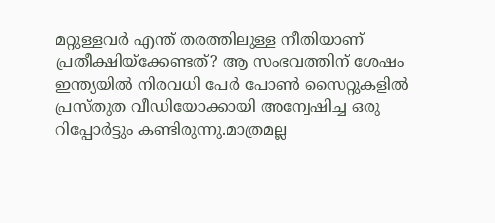മറ്റുള്ളവർ എന്ത് തരത്തിലുള്ള നീതിയാണ് പ്രതീക്ഷിയ്ക്കേണ്ടത്? ആ സംഭവത്തിന്‌ ശേഷം ഇന്ത്യയിൽ നിരവധി പേർ പോൺ സൈറ്റുകളിൽ പ്രസ്തുത വീഡിയോക്കായി അന്വേഷിച്ച ഒരു റിപ്പോർട്ടും കണ്ടിരുന്നു.മാത്രമല്ല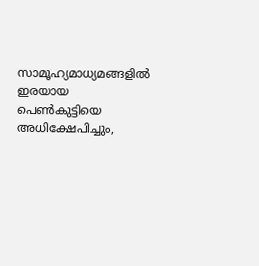സാമൂഹ്യമാധ്യമങ്ങളിൽ ഇരയായ പെൺകുട്ടിയെ അധിക്ഷേപിച്ചും,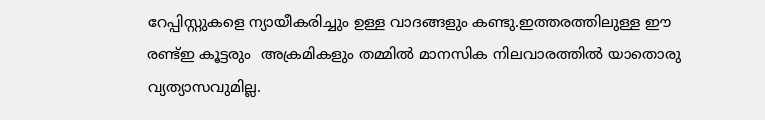റേപ്പിസ്റ്റുകളെ ന്യായീകരിച്ചും ഉള്ള വാദങ്ങളും കണ്ടു.ഇത്തരത്തിലുള്ള ഈ രണ്ട്ഇ കൂട്ടരും  അക്രമികളും തമ്മിൽ മാനസിക നിലവാരത്തിൽ യാതൊരു വ്യത്യാസവുമില്ല.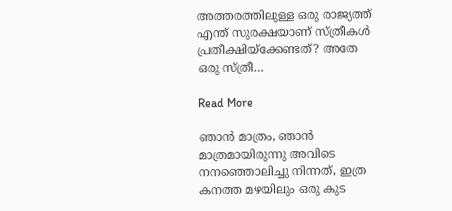അത്തരത്തിലുള്ള ഒരു രാജ്യത്ത് എന്ത് സുരക്ഷയാണ് സ്ത്രീകൾ പ്രതീക്ഷിയ്ക്കേണ്ടത്? അതേ ഒരു സ്ത്രീ…

Read More

ഞാൻ മാത്രം, ഞാൻ മാത്രമായിരുന്നു അവിടെ നനഞ്ഞൊലിച്ചു നിന്നത്, ഇത്ര കനത്ത മഴയിലും ഒരു കുട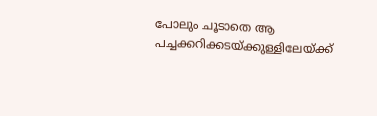പോലും ചൂടാതെ ആ പച്ചക്കറിക്കടയ്ക്കുള്ളിലേയ്ക്ക്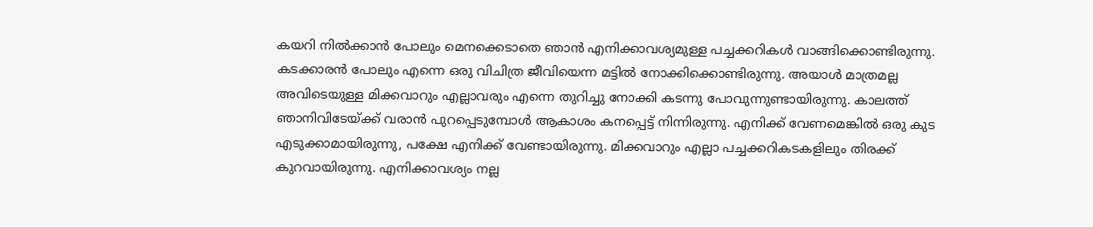കയറി നിൽക്കാൻ പോലും മെനക്കെടാതെ ഞാൻ എനിക്കാവശ്യമുള്ള പച്ചക്കറികൾ വാങ്ങിക്കൊണ്ടിരുന്നു. കടക്കാരൻ പോലും എന്നെ ഒരു വിചിത്ര ജീവിയെന്ന മട്ടിൽ നോക്കിക്കൊണ്ടിരുന്നു. അയാൾ മാത്രമല്ല അവിടെയുള്ള മിക്കവാറും എല്ലാവരും എന്നെ തുറിച്ചു നോക്കി കടന്നു പോവുന്നുണ്ടായിരുന്നു. കാലത്ത് ഞാനിവിടേയ്ക്ക് വരാൻ പുറപ്പെടുമ്പോൾ ആകാശം കനപ്പെട്ട് നിന്നിരുന്നു. എനിക്ക് വേണമെങ്കിൽ ഒരു കുട എടുക്കാമായിരുന്നു, പക്ഷേ എനിക്ക് വേണ്ടായിരുന്നു. മിക്കവാറും എല്ലാ പച്ചക്കറികടകളിലും തിരക്ക് കുറവായിരുന്നു. എനിക്കാവശ്യം നല്ല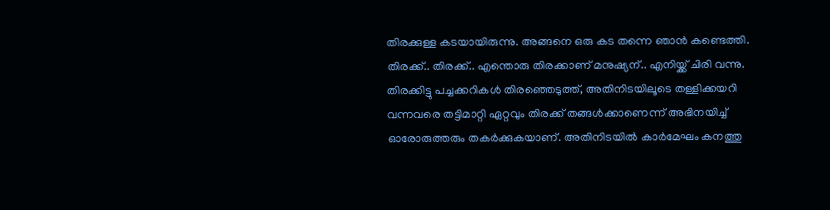തിരക്കുള്ള കടയായിരുന്നു. അങ്ങനെ ഒരു കട തന്നെ ഞാൻ കണ്ടെത്തി. തിരക്ക്.. തിരക്ക്.. എന്തൊരു തിരക്കാണ് മനുഷ്യന്.. എനിയ്ക്ക് ചിരി വന്നു. തിരക്കിട്ടു പച്ചക്കറികൾ തിരഞ്ഞെടുത്ത്, അതിനിടയിലൂടെ തള്ളിക്കയറി വന്നവരെ തട്ടിമാറ്റി ഏറ്റവും തിരക്ക് തങ്ങൾക്കാണെന്ന് അഭിനയിച്ച് ഓരോരുത്തരും തകർക്കുകയാണ്. അതിനിടയിൽ കാർമേഘം കനത്തു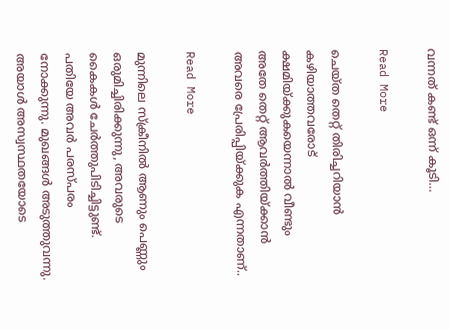വന്നത് കണ്ട് ഒന്ന് കൂടി…

Read More

ചെയ്ത തെറ്റ് തിരിച്ചറിയാൻ കഴിയാത്തവരോട് ക്ഷമിയ്ക്കുകയെന്നാൽ വീണ്ടും അതേ തെറ്റ് ആവർത്തിയ്ക്കാൻ അവരെ പ്രേരിപ്പിയ്ക്കുക എന്നതാണ്..

Read More

മുന്നിലെ സ്‌ക്രീനിൽ ആണും പെണ്ണും ഒരുമിച്ചിരിക്കുന്നു, അവരുടെ കൈകൾ ചേർത്തുപിടിച്ചിട്ടുണ്ട്. പതിയേ അവർ പരസ്പരം നോക്കുന്നു. മുഖങ്ങൾ അടുത്തുവന്നു. അയാൾ അസ്വസ്ഥതയോടെ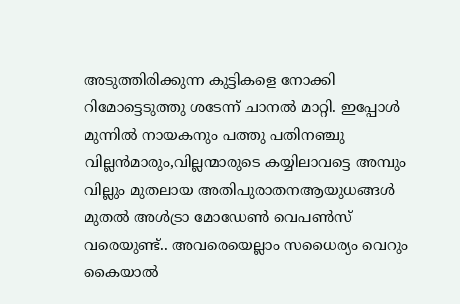അടുത്തിരിക്കുന്ന കുട്ടികളെ നോക്കി റിമോട്ടെടുത്തു ശടേന്ന് ചാനൽ മാറ്റി. ഇപ്പോൾ മുന്നിൽ നായകനും പത്തു പതിനഞ്ചു വില്ലൻമാരും,വില്ലന്മാരുടെ കയ്യിലാവട്ടെ അമ്പും വില്ലും മുതലായ അതിപുരാതനആയുധങ്ങൾ മുതൽ അൾട്രാ മോഡേൺ വെപൺസ് വരെയുണ്ട്.. അവരെയെല്ലാം സധൈര്യം വെറും കൈയാൽ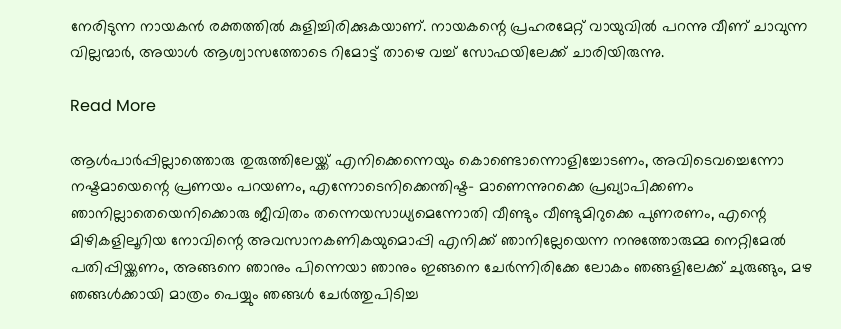നേരിടുന്ന നായകൻ രക്തത്തിൽ കുളിച്ചിരിക്കുകയാണ്. നായകന്റെ പ്രഹരമേറ്റ് വായുവിൽ പറന്നു വീണ് ചാവുന്ന വില്ലന്മാർ, അയാൾ ആശ്വാസത്തോടെ റിമോട്ട് താഴെ വച്ച് സോഫയിലേക്ക് ചാരിയിരുന്നു.

Read More

ആൾപാർപ്പില്ലാത്തൊരു തുരുത്തിലേയ്ക്ക് എനിക്കെന്നെയും കൊണ്ടൊന്നൊളിച്ചോടണം, അവിടെവച്ചെന്നോ നഷ്ടമായെന്റെ പ്രണയം പറയണം, എന്നോടെനിക്കെന്തിഷ്ട- മാണെന്നുറക്കെ പ്രഖ്യാപിക്കണം ഞാനില്ലാതെയെനിക്കൊരു ജീവിതം തന്നെയസാധ്യമെന്നോതി വീണ്ടും വീണ്ടുമിറുക്കെ പുണരണം, എന്റെ മിഴികളിലൂറിയ നോവിന്റെ അവസാനകണികയുമൊപ്പി എനിക്ക് ഞാനില്ലേയെന്ന നനുത്തോരുമ്മ നെറ്റിമേൽ പതിപ്പിയ്ക്കണം, അങ്ങനെ ഞാനും പിന്നെയാ ഞാനും ഇങ്ങനെ ചേർന്നിരിക്കേ ലോകം ഞങ്ങളിലേക്ക് ചുരുങ്ങും, മഴ ഞങ്ങൾക്കായി മാത്രം പെയ്യും ഞങ്ങൾ ചേർത്തുപിടിച്ച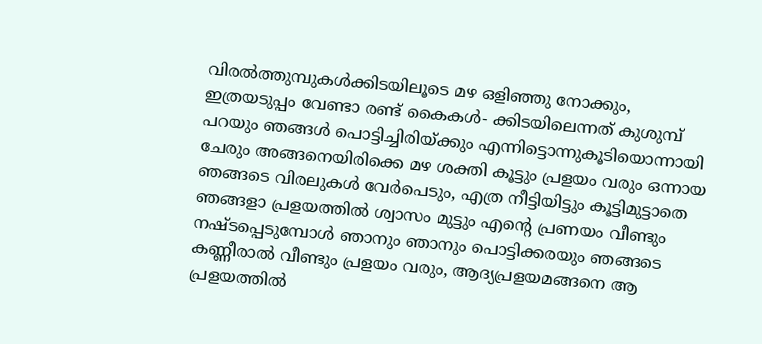വിരൽത്തുമ്പുകൾക്കിടയിലൂടെ മഴ ഒളിഞ്ഞു നോക്കും, ഇത്രയടുപ്പം വേണ്ടാ രണ്ട് കൈകൾ- ക്കിടയിലെന്നത് കുശുമ്പ് പറയും ഞങ്ങൾ പൊട്ടിച്ചിരിയ്ക്കും എന്നിട്ടൊന്നുകൂടിയൊന്നായി ചേരും അങ്ങനെയിരിക്കെ മഴ ശക്തി കൂട്ടും പ്രളയം വരും ഒന്നായ ഞങ്ങടെ വിരലുകൾ വേർപെടും, എത്ര നീട്ടിയിട്ടും കൂട്ടിമുട്ടാതെ ഞങ്ങളാ പ്രളയത്തിൽ ശ്വാസം മുട്ടും എന്റെ പ്രണയം വീണ്ടും നഷ്ടപ്പെടുമ്പോൾ ഞാനും ഞാനും പൊട്ടിക്കരയും ഞങ്ങടെ കണ്ണീരാൽ വീണ്ടും പ്രളയം വരും, ആദ്യപ്രളയമങ്ങനെ ആ പ്രളയത്തിൽ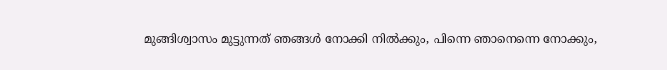മുങ്ങിശ്വാസം മുട്ടുന്നത് ഞങ്ങൾ നോക്കി നിൽക്കും, പിന്നെ ഞാനെന്നെ നോക്കും,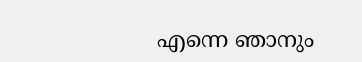എന്നെ ഞാനും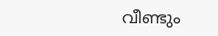വീണ്ടും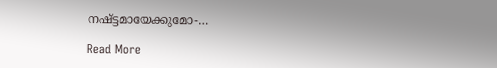നഷ്ട്ടമായേക്കുമോ-…

Read More